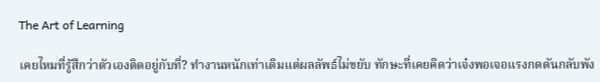The Art of Learning

เคยไหมที่รู้สึกว่าตัวเองติดอยู่กับที่? ทำงานหนักเท่าเดิมแต่ผลลัพธ์ไม่ขยับ ทักษะที่เคยคิดว่าเจ๋งพอเจอแรงกดดันกลับพัง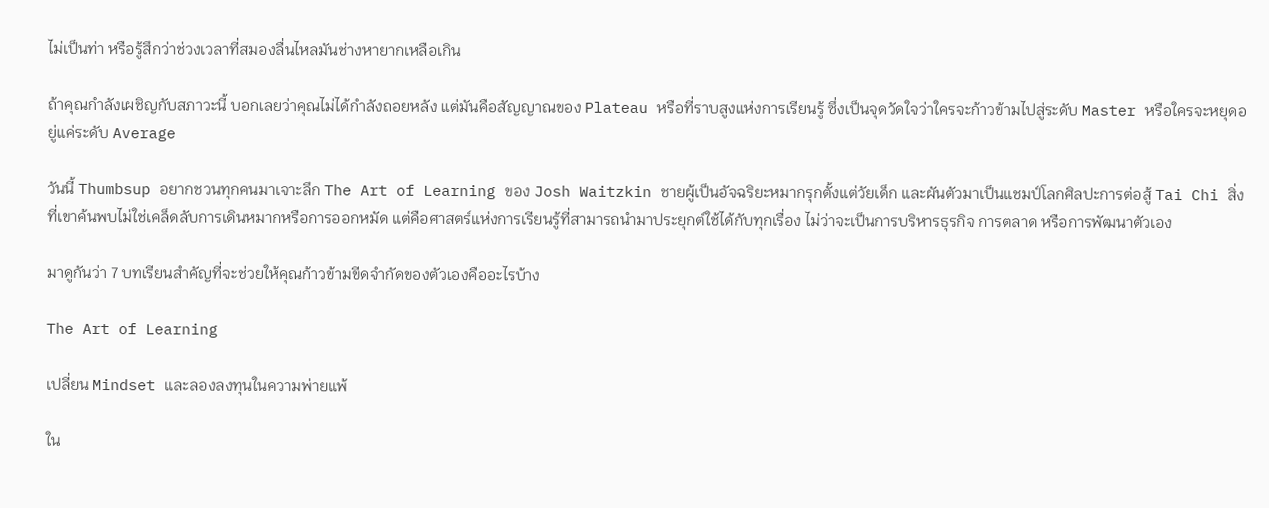ไม่เป็นท่า หรือรู้สึกว่าช่วงเวลาที่สมองลื่นไหลมันช่างหายากเหลือเกิน

ถ้าคุณกำลังเผชิญกับสภาวะนี้ บอกเลยว่าคุณไม่ได้กำลังถอยหลัง แต่มันคือสัญญาณของ Plateau หรือที่ราบสูงแห่งการเรียนรู้ ซึ่งเป็นจุดวัดใจว่าใครจะก้าวข้ามไปสู่ระดับ Master หรือใครจะหยุดอยู่แค่ระดับ Average

วันนี้ Thumbsup อยากชวนทุกคนมาเจาะลึก The Art of Learning ของ Josh Waitzkin ชายผู้เป็นอัจฉริยะหมากรุกตั้งแต่วัยเด็ก และผันตัวมาเป็นแชมป์โลกศิลปะการต่อสู้ Tai Chi สิ่งที่เขาค้นพบไม่ใช่เคล็ดลับการเดินหมากหรือการออกหมัด แต่คือศาสตร์แห่งการเรียนรู้ที่สามารถนำมาประยุกต์ใช้ได้กับทุกเรื่อง ไม่ว่าจะเป็นการบริหารธุรกิจ การตลาด หรือการพัฒนาตัวเอง

มาดูกันว่า 7 บทเรียนสำคัญที่จะช่วยให้คุณก้าวข้ามขีดจำกัดของตัวเองคืออะไรบ้าง

The Art of Learning

เปลี่ยน Mindset และลองลงทุนในความพ่ายแพ้

ใน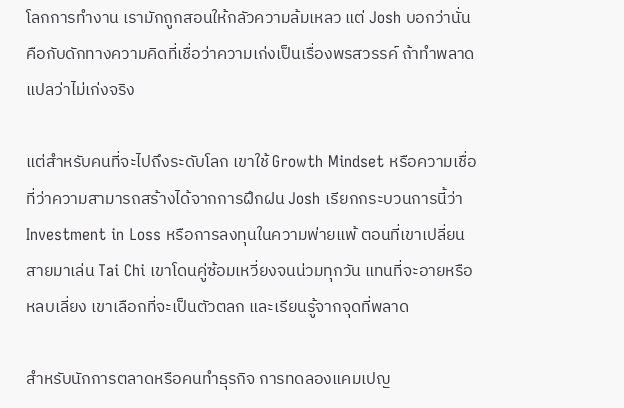โลกการทำงาน เรามักถูกสอนให้กลัวความล้มเหลว แต่ Josh บอกว่านั่นคือกับดักทางความคิดที่เชื่อว่าความเก่งเป็นเรื่องพรสวรรค์ ถ้าทำพลาดแปลว่าไม่เก่งจริง

แต่สำหรับคนที่จะไปถึงระดับโลก เขาใช้ Growth Mindset หรือความเชื่อที่ว่าความสามารถสร้างได้จากการฝึกฝน Josh เรียกกระบวนการนี้ว่า Investment in Loss หรือการลงทุนในความพ่ายแพ้ ตอนที่เขาเปลี่ยนสายมาเล่น Tai Chi เขาโดนคู่ซ้อมเหวี่ยงจนน่วมทุกวัน แทนที่จะอายหรือหลบเลี่ยง เขาเลือกที่จะเป็นตัวตลก และเรียนรู้จากจุดที่พลาด

สำหรับนักการตลาดหรือคนทำธุรกิจ การทดลองแคมเปญ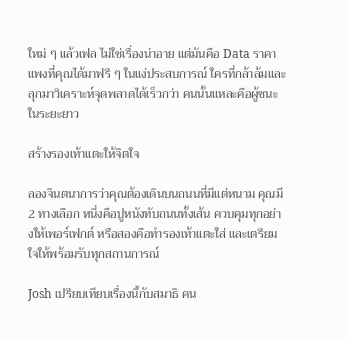ใหม่ ๆ แล้วเฟล ไม่ใช่เรื่องน่าอาย แต่มันคือ Data ราคาแพงที่คุณได้มาฟรี ๆ ในแง่ประสบการณ์ ใครที่กล้าล้มและลุกมาวิเคราะห์จุดพลาดได้เร็วกว่า คนนั้นแหละคือผู้ชนะในระยะยาว

สร้างรองเท้าแตะให้จิตใจ

ลองจินตนาการว่าคุณต้องเดินบนถนนที่มีแต่หนาม คุณมี 2 ทางเลือก หนึ่งคือปูหนังทับถนนทั้งเส้น ควบคุมทุกอย่างให้เพอร์เฟกต์ หรือสองคือทำรองเท้าแตะใส่ และเตรียมใจให้พร้อมรับทุกสถานการณ์

Josh เปรียบเทียบเรื่องนี้กับสมาธิ คน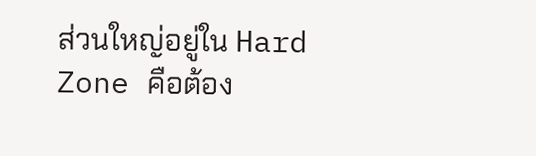ส่วนใหญ่อยู่ใน Hard Zone คือต้อง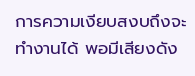การความเงียบสงบถึงจะทำงานได้ พอมีเสียงดัง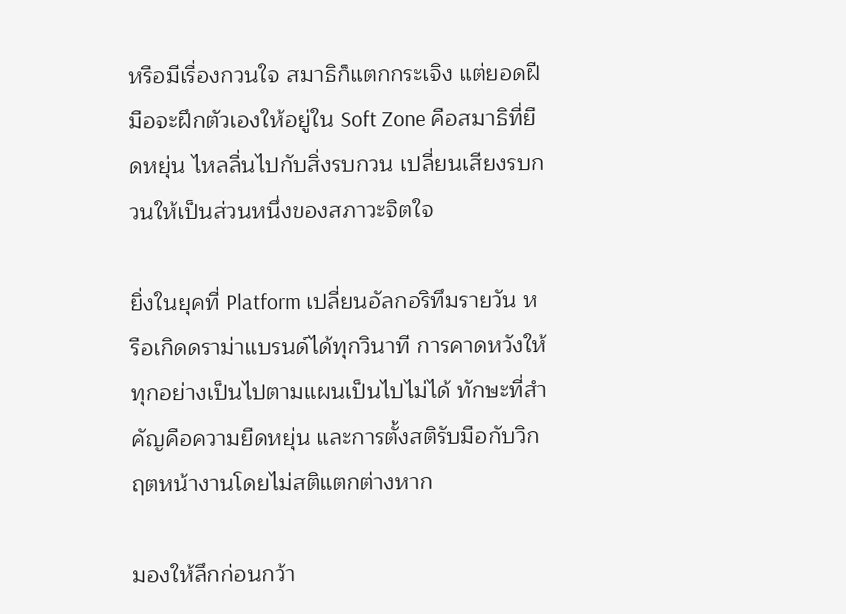หรือมีเรื่องกวนใจ สมาธิก็แตกกระเจิง แต่ยอดฝีมือจะฝึกตัวเองให้อยู่ใน Soft Zone คือสมาธิที่ยืดหยุ่น ไหลลื่นไปกับสิ่งรบกวน เปลี่ยนเสียงรบกวนให้เป็นส่วนหนึ่งของสภาวะจิตใจ

ยิ่งในยุคที่ Platform เปลี่ยนอัลกอริทึมรายวัน หรือเกิดดราม่าแบรนด์ได้ทุกวินาที การคาดหวังให้ทุกอย่างเป็นไปตามแผนเป็นไปไม่ได้ ทักษะที่สำคัญคือความยืดหยุ่น และการตั้งสติรับมือกับวิกฤตหน้างานโดยไม่สติแตกต่างหาก

มองให้ลึกก่อนกว้า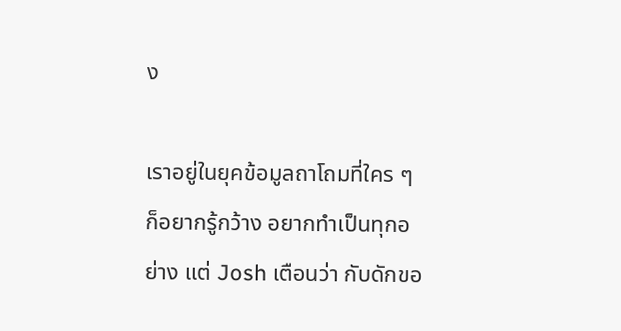ง

เราอยู่ในยุคข้อมูลถาโถมที่ใคร ๆ ก็อยากรู้กว้าง อยากทำเป็นทุกอย่าง แต่ Josh เตือนว่า กับดักขอ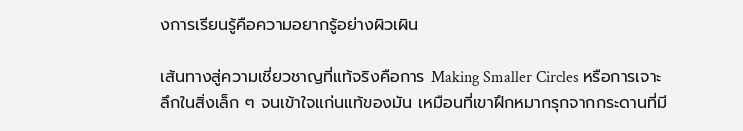งการเรียนรู้คือความอยากรู้อย่างผิวเผิน

เส้นทางสู่ความเชี่ยวชาญที่แท้จริงคือการ Making Smaller Circles หรือการเจาะลึกในสิ่งเล็ก ๆ จนเข้าใจแก่นแท้ของมัน เหมือนที่เขาฝึกหมากรุกจากกระดานที่มี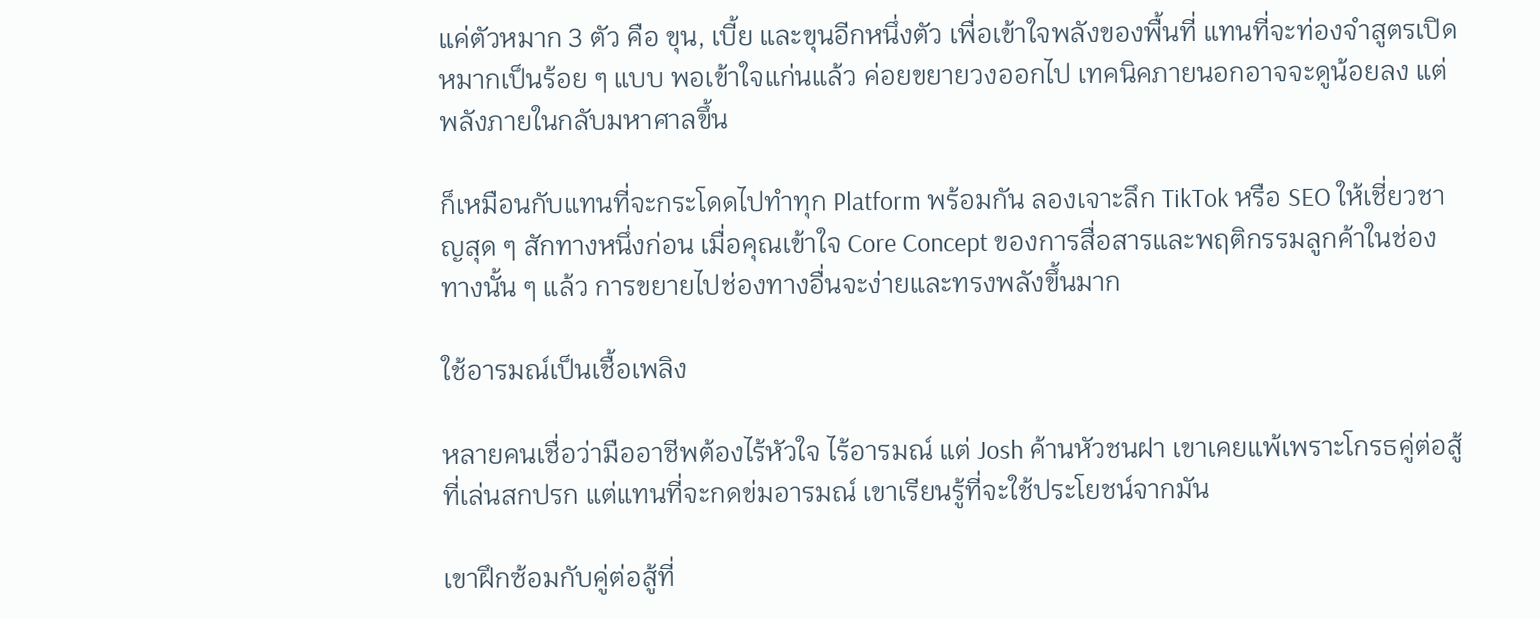แค่ตัวหมาก 3 ตัว คือ ขุน, เบี้ย และขุนอีกหนึ่งตัว เพื่อเข้าใจพลังของพื้นที่ แทนที่จะท่องจำสูตรเปิดหมากเป็นร้อย ๆ แบบ พอเข้าใจแก่นแล้ว ค่อยขยายวงออกไป เทคนิคภายนอกอาจจะดูน้อยลง แต่พลังภายในกลับมหาศาลขึ้น

ก็เหมือนกับแทนที่จะกระโดดไปทำทุก Platform พร้อมกัน ลองเจาะลึก TikTok หรือ SEO ให้เชี่ยวชาญสุด ๆ สักทางหนึ่งก่อน เมื่อคุณเข้าใจ Core Concept ของการสื่อสารและพฤติกรรมลูกค้าในช่องทางนั้น ๆ แล้ว การขยายไปช่องทางอื่นจะง่ายและทรงพลังขึ้นมาก

ใช้อารมณ์เป็นเชื้อเพลิง

หลายคนเชื่อว่ามืออาชีพต้องไร้หัวใจ ไร้อารมณ์ แต่ Josh ค้านหัวชนฝา เขาเคยแพ้เพราะโกรธคู่ต่อสู้ที่เล่นสกปรก แต่แทนที่จะกดข่มอารมณ์ เขาเรียนรู้ที่จะใช้ประโยชน์จากมัน

เขาฝึกซ้อมกับคู่ต่อสู้ที่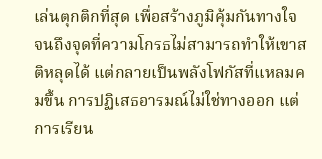เล่นตุกติกที่สุด เพื่อสร้างภูมิคุ้มกันทางใจ จนถึงจุดที่ความโกรธไม่สามารถทำให้เขาสติหลุดได้ แต่กลายเป็นพลังโฟกัสที่แหลมคมขึ้น การปฏิเสธอารมณ์ไม่ใช่ทางออก แต่การเรียน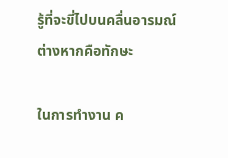รู้ที่จะขี่ไปบนคลื่นอารมณ์ต่างหากคือทักษะ

ในการทำงาน ค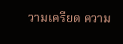วามเครียด ความ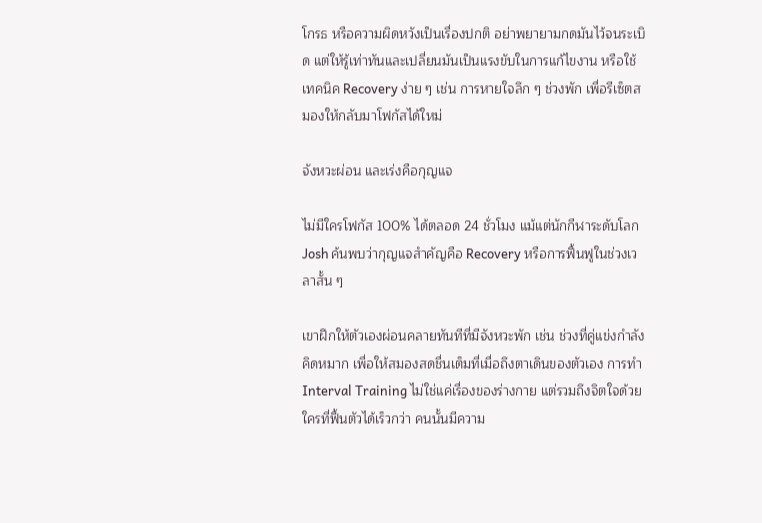โกรธ หรือความผิดหวังเป็นเรื่องปกติ อย่าพยายามกดมันไว้จนระเบิด แต่ให้รู้เท่าทันและเปลี่ยนมันเป็นแรงขับในการแก้ไขงาน หรือใช้เทคนิค Recovery ง่าย ๆ เช่น การหายใจลึก ๆ ช่วงพัก เพื่อรีเซ็ตสมองให้กลับมาโฟกัสได้ใหม่

จังหวะผ่อน และเร่งคือกุญแจ

ไม่มีใครโฟกัส 100% ได้ตลอด 24 ชั่วโมง แม้แต่นักกีฬาระดับโลก Josh ค้นพบว่ากุญแจสำคัญคือ Recovery หรือการฟื้นฟูในช่วงเวลาสั้น ๆ

เขาฝึกให้ตัวเองผ่อนคลายทันทีที่มีจังหวะพัก เช่น ช่วงที่คู่แข่งกำลังคิดหมาก เพื่อให้สมองสดชื่นเต็มที่เมื่อถึงตาเดินของตัวเอง การทำ Interval Training ไม่ใช่แค่เรื่องของร่างกาย แต่รวมถึงจิตใจด้วย ใครที่ฟื้นตัวได้เร็วกว่า คนนั้นมีความ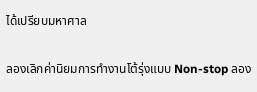ได้เปรียบมหาศาล

ลองเลิกค่านิยมการทำงานโต้รุ่งแบบ Non-stop ลอง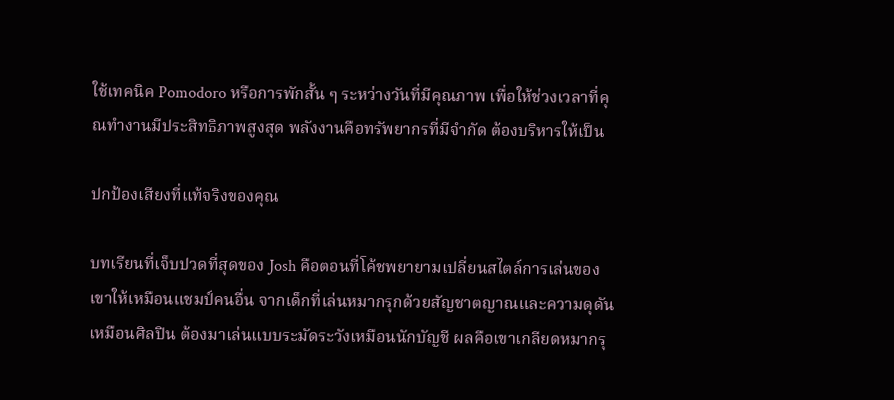ใช้เทคนิค Pomodoro หรือการพักสั้น ๆ ระหว่างวันที่มีคุณภาพ เพื่อให้ช่วงเวลาที่คุณทำงานมีประสิทธิภาพสูงสุด พลังงานคือทรัพยากรที่มีจำกัด ต้องบริหารให้เป็น

ปกป้องเสียงที่แท้จริงของคุณ

บทเรียนที่เจ็บปวดที่สุดของ Josh คือตอนที่โค้ชพยายามเปลี่ยนสไตล์การเล่นของเขาให้เหมือนแชมป์คนอื่น จากเด็กที่เล่นหมากรุกด้วยสัญชาตญาณและความดุดันเหมือนศิลปิน ต้องมาเล่นแบบระมัดระวังเหมือนนักบัญชี ผลคือเขาเกลียดหมากรุ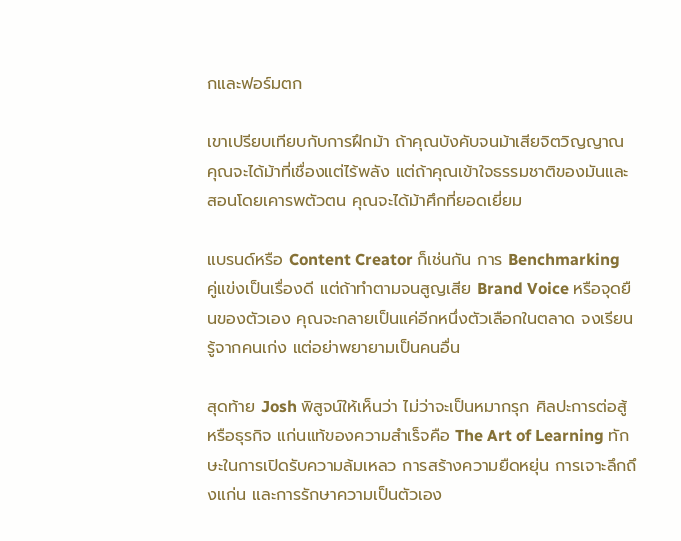กและฟอร์มตก

เขาเปรียบเทียบกับการฝึกม้า ถ้าคุณบังคับจนม้าเสียจิตวิญญาณ คุณจะได้ม้าที่เชื่องแต่ไร้พลัง แต่ถ้าคุณเข้าใจธรรมชาติของมันและสอนโดยเคารพตัวตน คุณจะได้ม้าศึกที่ยอดเยี่ยม

แบรนด์หรือ Content Creator ก็เช่นกัน การ Benchmarking คู่แข่งเป็นเรื่องดี แต่ถ้าทำตามจนสูญเสีย Brand Voice หรือจุดยืนของตัวเอง คุณจะกลายเป็นแค่อีกหนึ่งตัวเลือกในตลาด จงเรียนรู้จากคนเก่ง แต่อย่าพยายามเป็นคนอื่น

สุดท้าย Josh พิสูจน์ให้เห็นว่า ไม่ว่าจะเป็นหมากรุก ศิลปะการต่อสู้ หรือธุรกิจ แก่นแท้ของความสำเร็จคือ The Art of Learning ทักษะในการเปิดรับความล้มเหลว การสร้างความยืดหยุ่น การเจาะลึกถึงแก่น และการรักษาความเป็นตัวเอง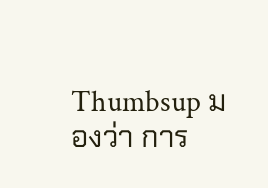Thumbsup มองว่า การ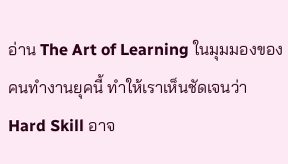อ่าน The Art of Learning ในมุมมองของคนทำงานยุคนี้ ทำให้เราเห็นชัดเจนว่า Hard Skill อาจ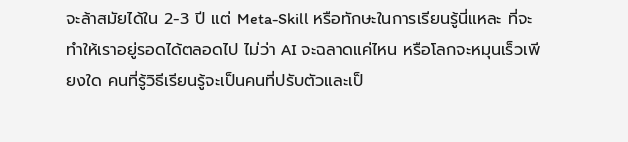จะล้าสมัยได้ใน 2-3 ปี แต่ Meta-Skill หรือทักษะในการเรียนรู้นี่แหละ ที่จะทำให้เราอยู่รอดได้ตลอดไป ไม่ว่า AI จะฉลาดแค่ไหน หรือโลกจะหมุนเร็วเพียงใด คนที่รู้วิธีเรียนรู้จะเป็นคนที่ปรับตัวและเป็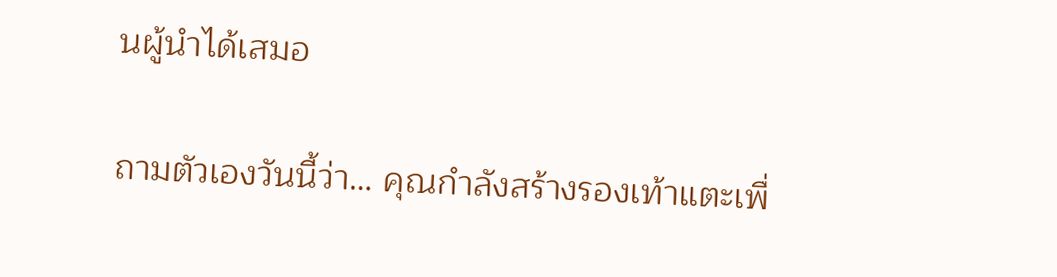นผู้นำได้เสมอ

ถามตัวเองวันนี้ว่า… คุณกำลังสร้างรองเท้าแตะเพื่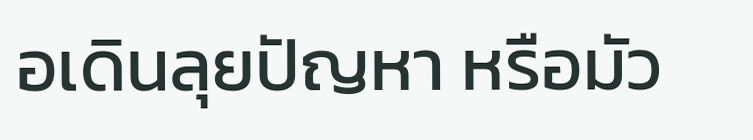อเดินลุยปัญหา หรือมัว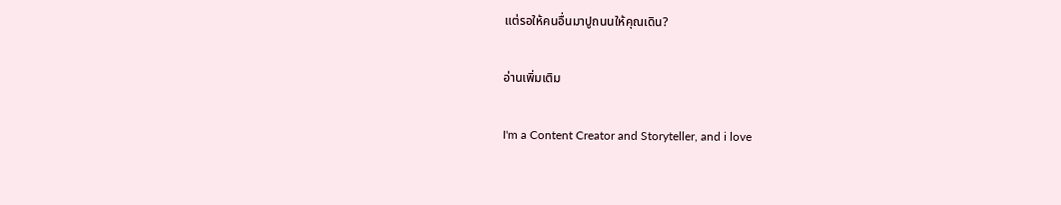แต่รอให้คนอื่นมาปูถนนให้คุณเดิน?

อ่านเพิ่มเติม

I'm a Content Creator and Storyteller, and i love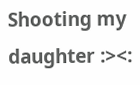Shooting my daughter :><: